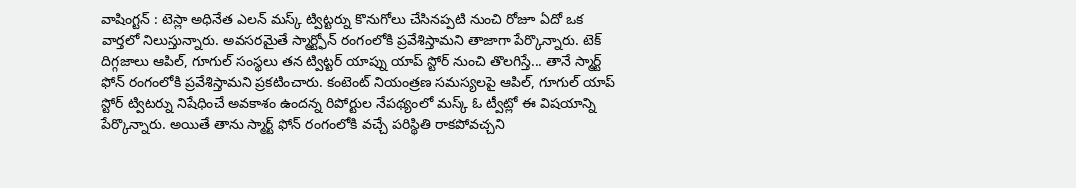వాషింగ్టన్ : టెస్లా అధినేత ఎలన్ మస్క్ ట్విట్టర్ను కొనుగోలు చేసినప్పటి నుంచి రోజూ ఏదో ఒక వార్తలో నిలుస్తున్నారు. అవసరమైతే స్మార్ట్ఫోన్ రంగంలోకి ప్రవేశిస్తామని తాజాగా పేర్కొన్నారు. టెక్ దిగ్గజాలు ఆపిల్, గూగుల్ సంస్థలు తన ట్విట్టర్ యాప్ను యాప్ స్టోర్ నుంచి తొలగిస్తే... తానే స్మార్ట్ ఫోన్ రంగంలోకి ప్రవేశిస్తామని ప్రకటించారు. కంటెంట్ నియంత్రణ సమస్యలపై ఆపిల్, గూగుల్ యాప్ స్టోర్ ట్విటర్ను నిషేధించే అవకాశం ఉందన్న రిపోర్టుల నేపథ్యంలో మస్క్ ఓ ట్వీట్లో ఈ విషయాన్ని పేర్కొన్నారు. అయితే తాను స్మార్ట్ ఫోన్ రంగంలోకి వచ్చే పరిస్థితి రాకపోవచ్చని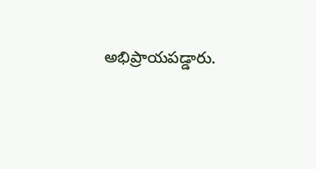అభిప్రాయపడ్డారు.